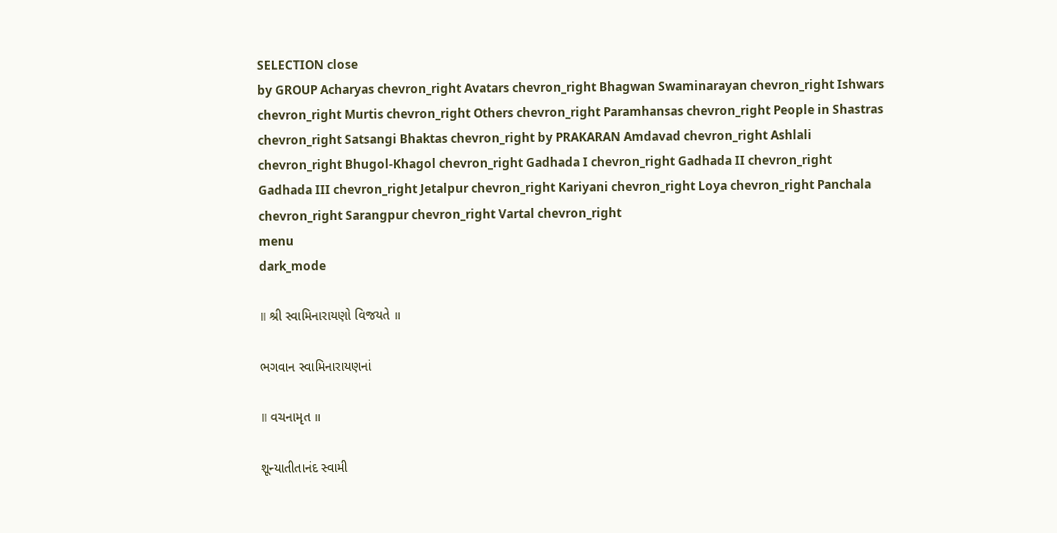SELECTION close
by GROUP Acharyas chevron_right Avatars chevron_right Bhagwan Swaminarayan chevron_right Ishwars chevron_right Murtis chevron_right Others chevron_right Paramhansas chevron_right People in Shastras chevron_right Satsangi Bhaktas chevron_right by PRAKARAN Amdavad chevron_right Ashlali chevron_right Bhugol-Khagol chevron_right Gadhada I chevron_right Gadhada II chevron_right Gadhada III chevron_right Jetalpur chevron_right Kariyani chevron_right Loya chevron_right Panchala chevron_right Sarangpur chevron_right Vartal chevron_right
menu
dark_mode

॥ શ્રી સ્વામિનારાયણો વિજયતે ॥

ભગવાન સ્વામિનારાયણનાં

॥ વચનામૃત ॥

શૂન્યાતીતાનંદ સ્વામી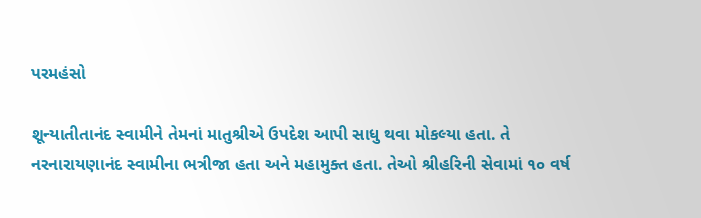પરમહંસો

શૂન્યાતીતાનંદ સ્વામીને તેમનાં માતુશ્રીએ ઉપદેશ આપી સાધુ થવા મોકલ્યા હતા. તે નરનારાયણાનંદ સ્વામીના ભત્રીજા હતા અને મહામુક્ત હતા. તેઓ શ્રીહરિની સેવામાં ૧૦ વર્ષ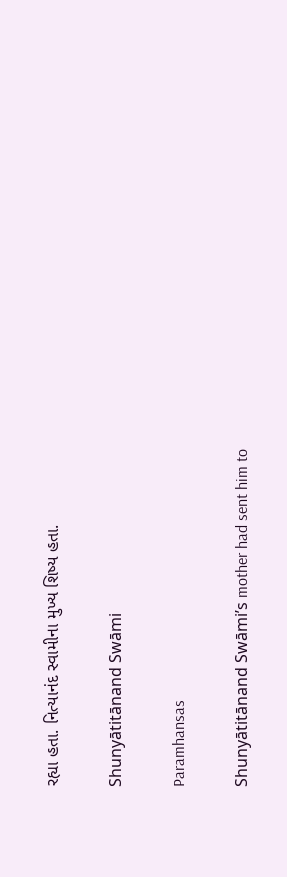રહ્યા હતા. નિત્યાનંદ સ્વામીના મુખ્ય શિષ્ય હતા.

Shunyātitānand Swāmi

Paramhansas

Shunyātitānand Swāmi’s mother had sent him to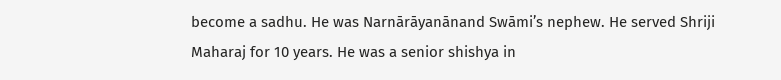become a sadhu. He was Narnārāyanānand Swāmi’s nephew. He served Shriji Maharaj for 10 years. He was a senior shishya in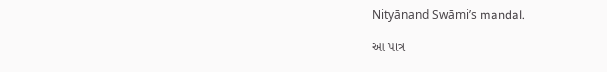Nityānand Swāmi’s mandal.

આ પાત્ર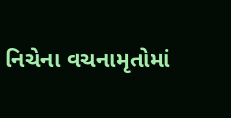નિચેના વચનામૃતોમાં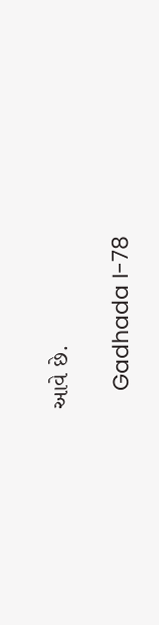આવે છે.

   Gadhada I-78